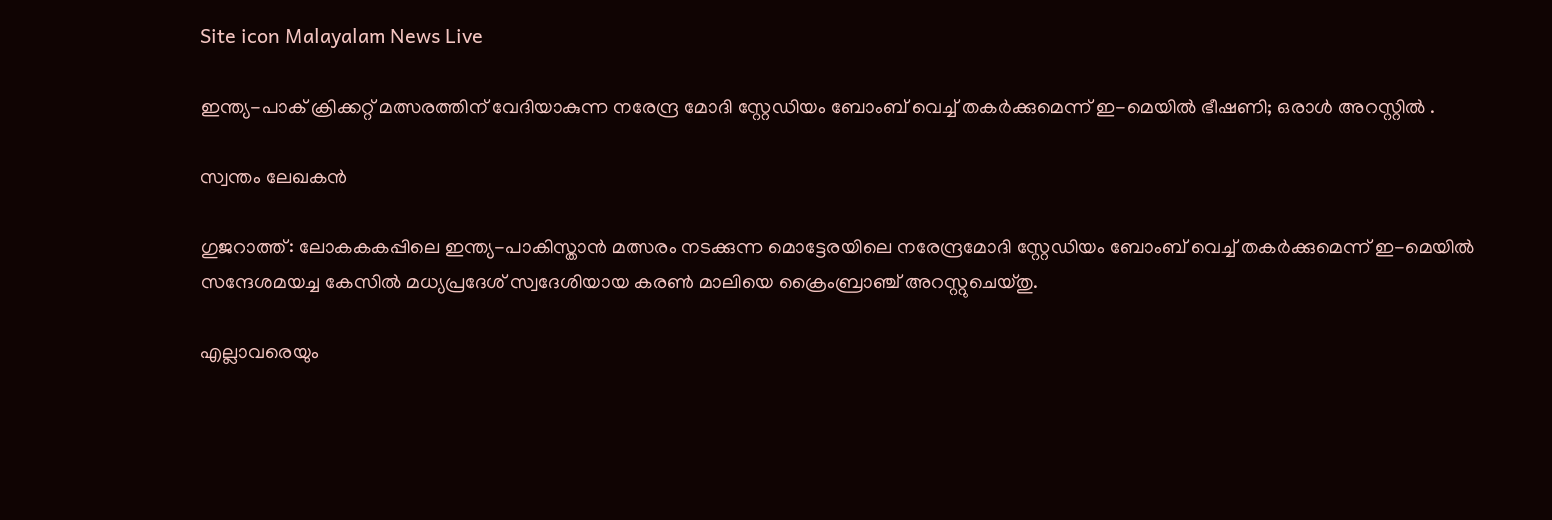Site icon Malayalam News Live

ഇന്ത്യ-പാക് ക്രിക്കറ്റ് മത്സരത്തിന് വേദിയാകുന്ന നരേന്ദ്ര മോദി സ്റ്റേഡിയം ബോംബ് വെച്ച് തകർക്കുമെന്ന് ഇ-മെയിൽ ഭീഷണി; ഒരാൾ അറസ്റ്റിൽ .

സ്വന്തം ലേഖകൻ

ഗുജറാത്ത്: ലോകകകപ്പിലെ ഇന്ത്യ-പാകിസ്താൻ മത്സരം നടക്കുന്ന മൊട്ടേരയിലെ നരേന്ദ്രമോദി സ്റ്റേഡിയം ബോംബ്‌ വെച്ച്‌ തകര്‍ക്കുമെന്ന് ഇ-മെയില്‍ സന്ദേശമയച്ച കേസില്‍ മധ്യപ്രദേശ് സ്വദേശിയായ കരൺ മാലിയെ ക്രൈംബ്രാഞ്ച് അറസ്റ്റുചെയ്തു.

എല്ലാവരെയും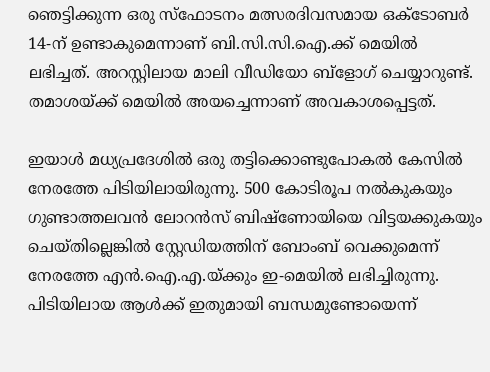ഞെട്ടിക്കുന്ന ഒരു സ്ഫോടനം മത്സരദിവസമായ ഒക്ടോബര്‍ 14-ന് ഉണ്ടാകുമെന്നാണ് ബി.സി.സി.ഐ.ക്ക് മെയില്‍ ലഭിച്ചത്. അറസ്റ്റിലായ മാലി വീഡിയോ ബ്ളോഗ് ചെയ്യാറുണ്ട്. തമാശയ്ക്ക് മെയില്‍ അയച്ചെന്നാണ് അവകാശപ്പെട്ടത്.

ഇയാള്‍ മധ്യപ്രദേശില്‍ ഒരു തട്ടിക്കൊണ്ടുപോകല്‍ കേസില്‍ നേരത്തേ പിടിയിലായിരുന്നു. 500 കോടിരൂപ നല്‍കുകയും ഗുണ്ടാത്തലവൻ ലോറൻസ് ബിഷ്ണോയിയെ വിട്ടയക്കുകയും ചെയ്തില്ലെങ്കില്‍ സ്റ്റേഡിയത്തിന് ബോംബ് വെക്കുമെന്ന് നേരത്തേ എൻ.ഐ.എ.യ്ക്കും ഇ-മെയില്‍ ലഭിച്ചിരുന്നു. പിടിയിലായ ആള്‍ക്ക് ഇതുമായി ബന്ധമുണ്ടോയെന്ന്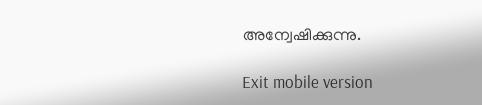അന്വേഷിക്കുന്നു.

Exit mobile version